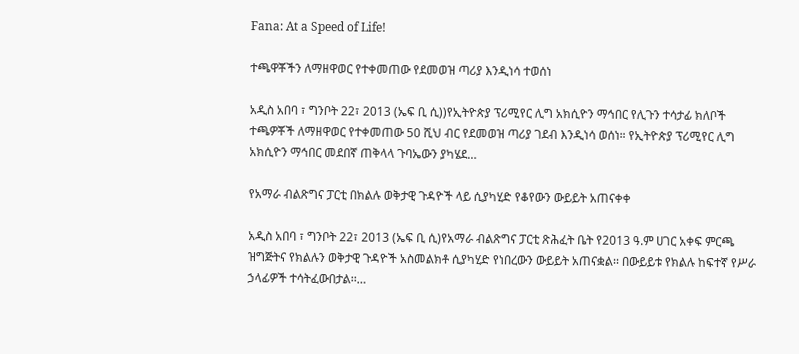Fana: At a Speed of Life!

ተጫዋቾችን ለማዘዋወር የተቀመጠው የደመወዝ ጣሪያ እንዲነሳ ተወሰነ

አዲስ አበባ ፣ ግንቦት 22፣ 2013 (ኤፍ ቢ ሲ))የኢትዮጵያ ፕሪሚየር ሊግ አክሲዮን ማኅበር የሊጉን ተሳታፊ ክለቦች ተጫዎቾች ለማዘዋወር የተቀመጠው 50 ሺህ ብር የደመወዝ ጣሪያ ገደብ እንዲነሳ ወሰነ። የኢትዮጵያ ፕሪሚየር ሊግ አክሲዮን ማኅበር መደበኛ ጠቅላላ ጉባኤውን ያካሄደ…

የአማራ ብልጽግና ፓርቲ በክልሉ ወቅታዊ ጉዳዮች ላይ ሲያካሂድ የቆየውን ውይይት አጠናቀቀ

አዲስ አበባ ፣ ግንቦት 22፣ 2013 (ኤፍ ቢ ሲ)የአማራ ብልጽግና ፓርቲ ጽሕፈት ቤት የ2013 ዓ.ም ሀገር አቀፍ ምርጫ ዝግጅትና የክልሉን ወቅታዊ ጉዳዮች አስመልክቶ ሲያካሂድ የነበረውን ውይይት አጠናቋል፡፡ በውይይቱ የክልሉ ከፍተኛ የሥራ ኃላፊዎች ተሳትፈውበታል፡፡…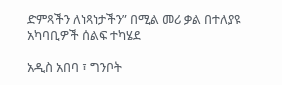ድምጻችን ለነጻነታችን” በሚል መሪ ቃል በተለያዩ አካባቢዎች ሰልፍ ተካሄደ

አዲስ አበባ ፣ ግንቦት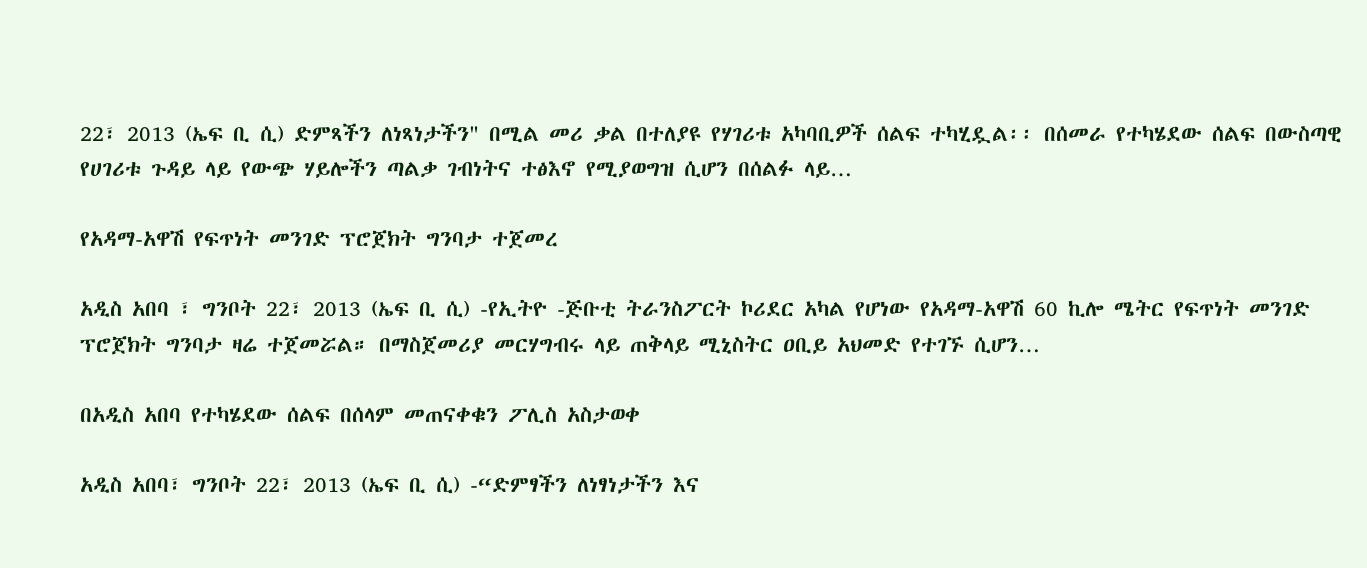22፣ 2013 (ኤፍ ቢ ሲ) ድምጻችን ለነጻነታችን" በሚል መሪ ቃል በተለያዩ የሃገሪቱ አካባቢዎች ሰልፍ ተካሂዷል፡፡ በሰመራ የተካሄደው ሰልፍ በውስጣዊ የሀገሪቱ ጉዳይ ላይ የውጭ ሃይሎችን ጣልቃ ገብነትና ተፅእኖ የሚያወግዝ ሲሆን በሰልፉ ላይ…

የአዳማ-አዋሽ የፍጥነት መንገድ ፕሮጀክት ግንባታ ተጀመረ

አዲስ አበባ ፣ ግንቦት 22፣ 2013 (ኤፍ ቢ ሲ) -የኢትዮ -ጅቡቲ ትራንስፖርት ኮሪደር አካል የሆነው የአዳማ-አዋሽ 60 ኪሎ ሜትር የፍጥነት መንገድ ፕሮጀክት ግንባታ ዛሬ ተጀመሯል። በማስጀመሪያ መርሃግብሩ ላይ ጠቅላይ ሚኒስትር ዐቢይ አህመድ የተገኙ ሲሆን…

በአዲስ አበባ የተካሄደው ሰልፍ በሰላም መጠናቀቁን ፖሊስ አስታወቀ

አዲስ አበባ፣ ግንቦት 22፣ 2013 (ኤፍ ቢ ሲ) -“ድምፃችን ለነፃነታችን እና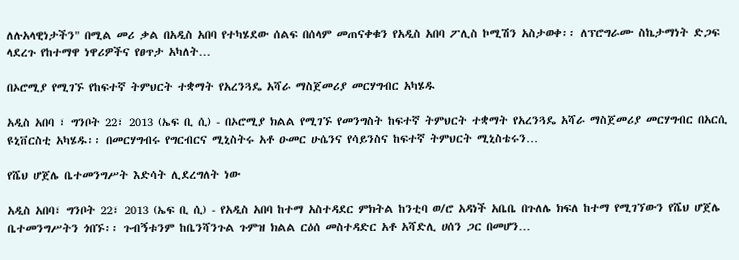ለሉአላዊነታችን" በሚል መሪ ቃል በአዲስ አበባ የተካሄደው ሰልፍ በሰላም መጠናቀቁን የአዲስ አበባ ፖሊስ ኮሚሽን አስታወቀ፡፡ ለፕሮግራሙ ስኬታማነት ድጋፍ ላደረጉ የከተማዋ ነዋሪዎችና የፀጥታ አካለት…

በኦሮሚያ የሚገኙ የከፍተኛ ትምህርት ተቋማት የአረንጓዴ አሻራ ማስጀመሪያ መርሃግብር አካሄዱ

አዲስ አበባ ፣ ግንቦት 22፣ 2013 (ኤፍ ቢ ሲ) - በኦሮሚያ ክልል የሚገኙ የመንግስት ከፍተኛ ትምህርት ተቋማት የአረንጓዴ አሻራ ማስጀመሪያ መርሃግብር በአርሲ ዩኒቨርስቲ አካሄዱ፡፡ በመርሃግብሩ የግርብርና ሚኒስትሩ አቶ ዑመር ሁሴንና የሳይንስና ከፍተኛ ትምህርት ሚኒስቴሩን…

የሼህ ሆጀሌ ቤተመንግሥት እድሳት ሊደረግለት ነው

አዲስ አበባ፣ ግንቦት 22፣ 2013 (ኤፍ ቢ ሲ) - የአዲስ አበባ ከተማ አስተዳደር ምክትል ከንቲባ ወ/ሮ አዳነች አቤቤ በጉለሌ ክፍለ ከተማ የሚገኘውን የሼህ ሆጀሌ ቤተመንግሥትን ጎበኙ፡፡ ጉብኝቱንም ከቤንሻንጉል ጉምዝ ክልል ርዕሰ መስተዳድር አቶ አሻድሊ ሀሰን ጋር በመሆን…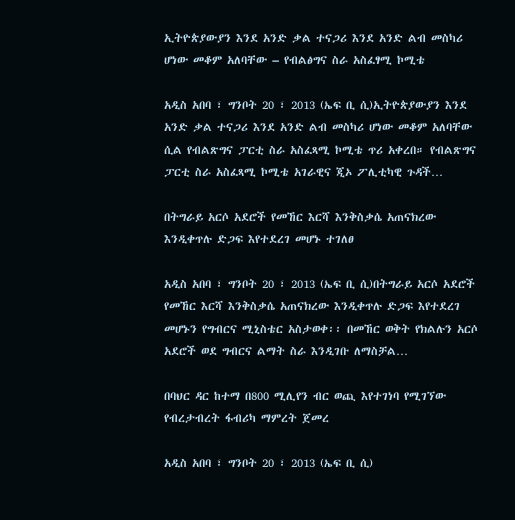ኢትዮጵያውያን እንደ አንድ ቃል ተናጋሪ እንደ አንድ ልብ መስካሪ ሆነው መቆም አለባቸው – የብልፅግና ስራ አስፈፃሚ ኮሚቴ

አዲስ አበባ ፣ ግንቦት 20 ፣ 2013 (ኤፍ ቢ ሲ)ኢትዮጵያውያን እንደ አንድ ቃል ተናጋሪ እንደ አንድ ልብ መስካሪ ሆነው መቆም አለባቸው ሲል የብልጽግና ፓርቲ ስራ አስፈጻሚ ኮሚቴ ጥሪ አቀረበ። የብልጽግና ፓርቲ ስራ አስፈጻሚ ኮሚቴ አገራዊና ጂኦ ፖሊቲካዊ ጉዳች…

በትግራይ አርሶ አደሮች የመኸር እርሻ እንቅስቃሴ አጠናክረው እንዲቀጥሉ ድጋፍ እየተደረገ መሆኑ ተገለፀ

አዲስ አበባ ፣ ግንቦት 20 ፣ 2013 (ኤፍ ቢ ሲ)በትግራይ አርሶ አደሮች የመኸር እርሻ እንቅስቃሴ አጠናክረው እንዲቀጥሉ ድጋፍ እየተደረገ መሆኑን የግብርና ሚኒስቴር አስታወቀ፡፡ በመኸር ወቅት የክልሉን አርሶ አደሮች ወደ ግብርና ልማት ስራ እንዲገቡ ለማስቻል…

በባህር ዳር ከተማ በ800 ሚሊየን ብር ወጪ እየተገነባ የሚገኘው የብረታብረት ፋብሪካ ማምረት ጀመረ

አዲስ አበባ ፣ ግንቦት 20 ፣ 2013 (ኤፍ ቢ ሲ)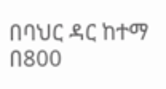በባህር ዳር ከተማ በ800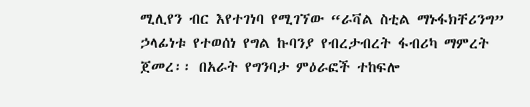ሚሊየን ብር እየተገነባ የሚገኘው “ራቫል ስቲል ማኑፋክቸሪንግ” ኃላፊነቱ የተወሰነ የግል ኩባንያ የብረታብረት ፋብሪካ ማምረት ጀመረ፡፡ በአራት የግንባታ ምዕራፎች ተከፍሎ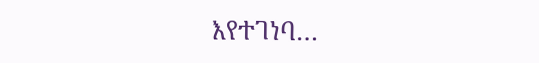እየተገነባ…